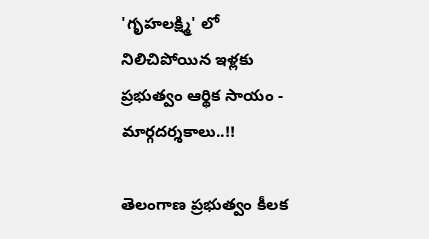'గృహలక్ష్మి' లో నిలిచిపోయిన ఇళ్లకు ప్రభుత్వం ఆర్థిక సాయం - మార్గదర్శకాలు..!!

తెలంగాణ ప్రభుత్వం కీలక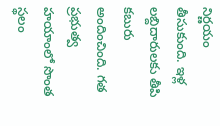నిర్ణయం తీసుకుంది. ఇళ్ల లబ్దిదారులకు తీపి కబురు అందించింది. గత ప్రభుత్వ హయాంలో సొంత స్థలం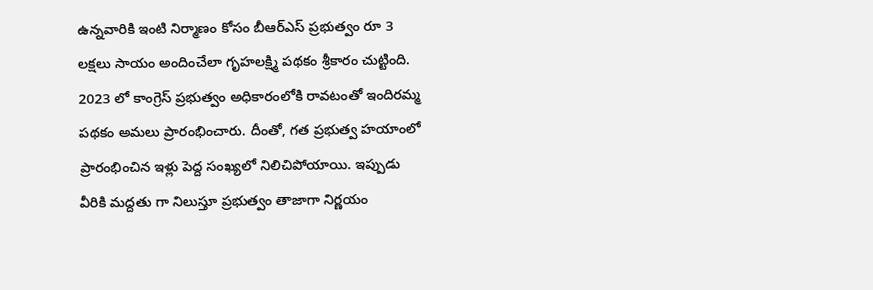ఉన్నవారికి ఇంటి నిర్మాణం కోసం బీఆర్ఎస్ ప్రభుత్వం రూ 3 లక్షలు సాయం అందించేలా గృహలక్ష్మి పథకం శ్రీకారం చుట్టింది. 2023 లో కాంగ్రెస్ ప్రభుత్వం అధికారంలోకి రావటంతో ఇందిరమ్మ పథకం అమలు ప్రారంభించారు. దీంతో, గత ప్రభుత్వ హయాంలో ప్రారంభించిన ఇళ్లు పెద్ద సంఖ్యలో నిలిచిపోయాయి. ఇప్పుడు వీరికి మద్దతు గా నిలుస్తూ ప్రభుత్వం తాజాగా నిర్ణయం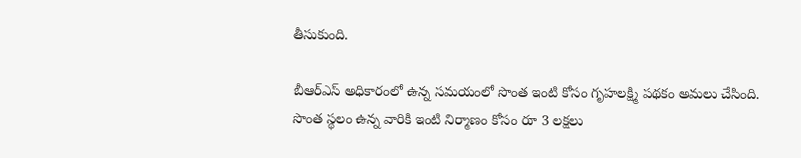తీసుకుంది.

బీఆర్ఎస్ అధికారంలో ఉన్న సమయంలో సొంత ఇంటి కోసం గృహలక్ష్మి పథకం అమలు చేసింది. సొంత స్థలం ఉన్న వారికి ఇంటి నిర్మాణం కోసం రూ 3 లక్షలు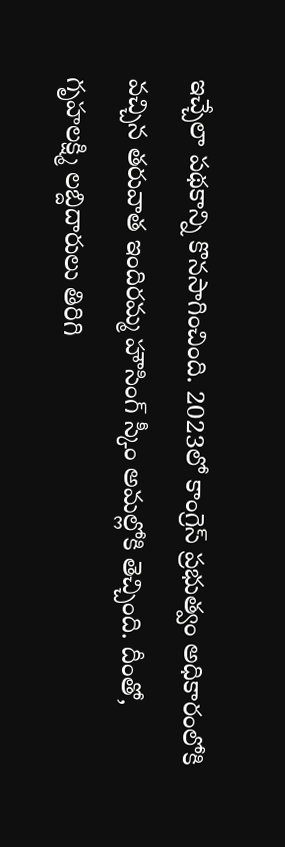ఇచ్చేలా పథకాన్ని కొనసాగించింది. 2023లో కాంగ్రెస్ ప్రభుత్వం అధికారంలోకి వచ్చిన తరువాత ఇందిరమ్మ హౌసింగ్ స్కీం అమల్లోకి తెచ్చింది. దీంతో, గృహలక్ష్మి లబ్దిదారులు తిరిగి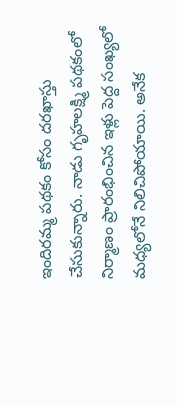ఇందిరమ్మ పథకం కోసం దరఖాస్తు చేసుకున్నారు. నాడు గృహలక్ష్మి పథకంలో నిర్మాణం ప్రారంభించిన ఇళ్లు పెద్ద సంఖ్యలో మధ్యలోనే నిలిచిపోయాయి. అనేక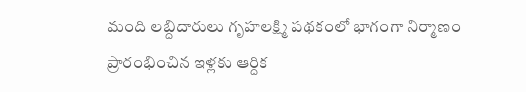మంది లబ్దిదారులు గృహలక్ష్మి పథకంలో భాగంగా నిర్మాణం ప్రారంభించిన ఇళ్లకు ఆర్దిక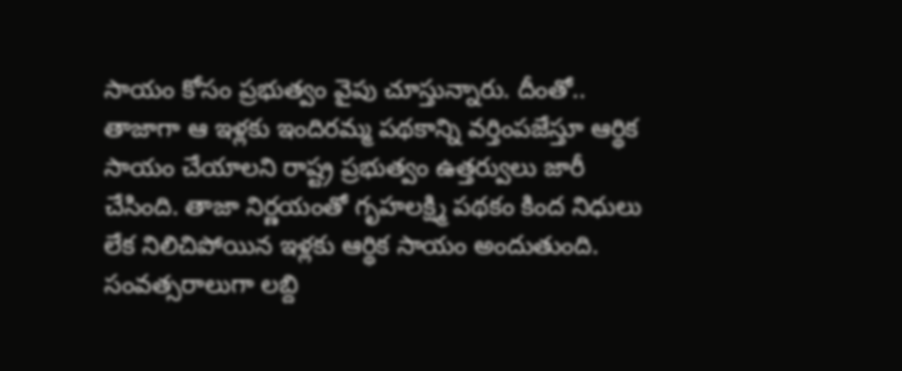సాయం కోసం ప్రభుత్వం వైపు చూస్తున్నారు. దీంతో.. తాజాగా ఆ ఇళ్లకు ఇందిరమ్మ పథకాన్ని వర్తింపజేస్తూ ఆర్థిక సాయం చేయాలని రాష్ట్ర ప్రభుత్వం ఉత్తర్వులు జారీ చేసింది. తాజా నిర్ణయంతో గృహలక్ష్మి పథకం కింద నిధులు లేక నిలిచిపోయిన ఇళ్లకు ఆర్థిక సాయం అందుతుంది. సంవత్సరాలుగా లబ్ది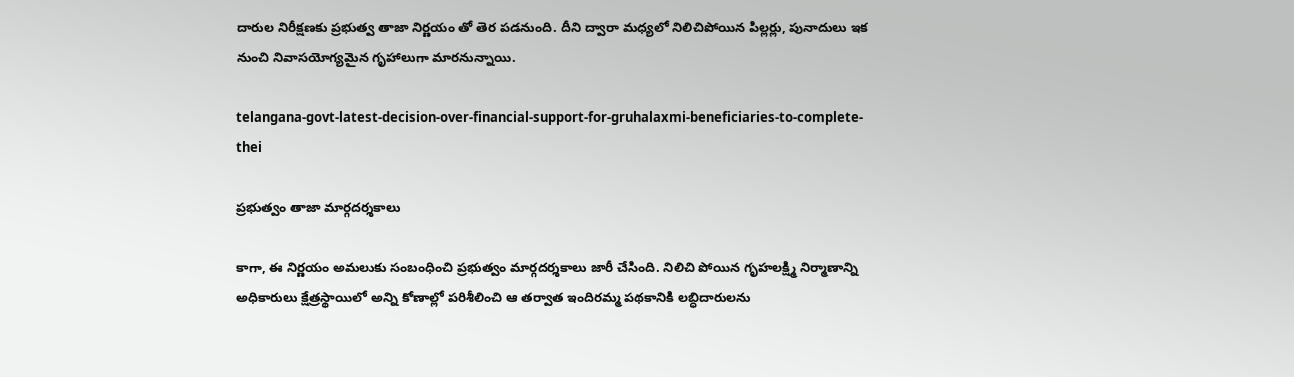దారుల నిరీక్షణకు ప్రభుత్వ తాజా నిర్ణయం తో తెర పడనుంది. దీని ద్వారా మధ్యలో నిలిచిపోయిన పిల్లర్లు, పునాదులు ఇక నుంచి నివాసయోగ్యమైన గృహాలుగా మారనున్నాయి.

telangana-govt-latest-decision-over-financial-support-for-gruhalaxmi-beneficiaries-to-complete-thei

ప్రభుత్వం తాజా మార్గదర్శకాలు

కాగా, ఈ నిర్ణయం అమలుకు సంబంధించి ప్రభుత్వం మార్గదర్శకాలు జారీ చేసింది. నిలిచి పోయిన గృహలక్ష్మి నిర్మాణాన్ని అధికారులు క్షేత్రస్థాయిలో అన్ని కోణాల్లో పరిశీలించి ఆ తర్వాత ఇందిరమ్మ పథకానికి లబ్ధిదారులను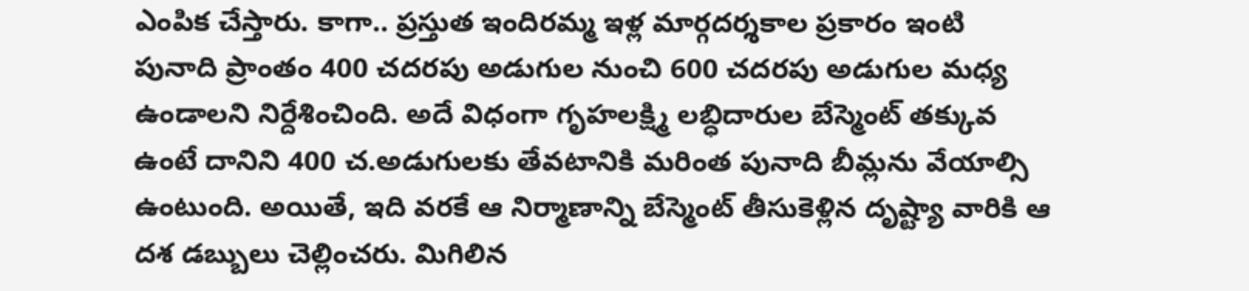ఎంపిక చేస్తారు. కాగా.. ప్రస్తుత ఇందిరమ్మ ఇళ్ల మార్గదర్శకాల ప్రకారం ఇంటి పునాది ప్రాంతం 400 చదరపు అడుగుల నుంచి 600 చదరపు అడుగుల మధ్య ఉండాలని నిర్దేశించింది. అదే విధంగా గృహలక్ష్మి లబ్ధిదారుల బేస్మెంట్ తక్కువ ఉంటే దానిని 400 చ.అడుగులకు తేవటానికి మరింత పునాది బీమ్లను వేయాల్సి ఉంటుంది. అయితే, ఇది వరకే ఆ నిర్మాణాన్ని బేస్మెంట్ తీసుకెళ్లిన దృష్ట్యా వారికి ఆ దశ డబ్బులు చెల్లించరు. మిగిలిన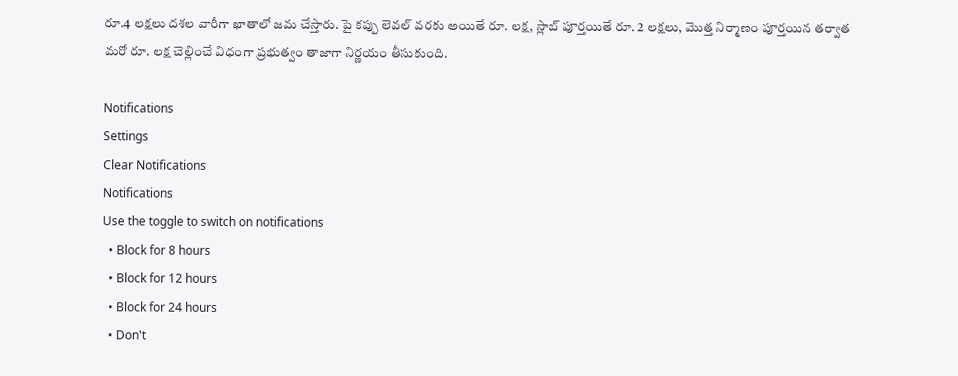రూ.4 లక్షలు దశల వారీగా ఖాతాలో జమ చేస్తారు. పై కప్పు లెవల్ వరకు అయితే రూ. లక్ష, స్లాబ్ పూర్తయితే రూ. 2 లక్షలు, మొత్త నిర్మాణం పూర్తయిన తర్వాత మరో రూ. లక్ష చెల్లించే విధంగా ప్రభుత్వం తాజాగా నిర్ణయం తీసుకుంది.

Notifications
Settings
Clear Notifications
Notifications
Use the toggle to switch on notifications
  • Block for 8 hours
  • Block for 12 hours
  • Block for 24 hours
  • Don't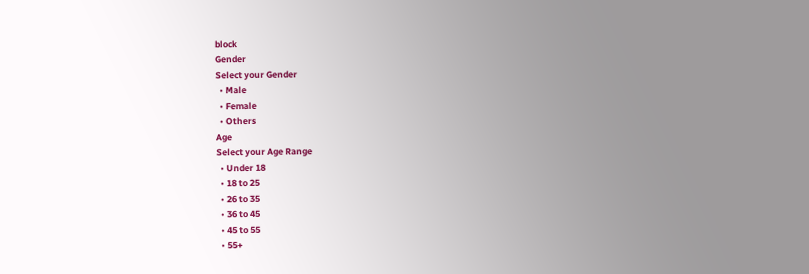block
Gender
Select your Gender
  • Male
  • Female
  • Others
Age
Select your Age Range
  • Under 18
  • 18 to 25
  • 26 to 35
  • 36 to 45
  • 45 to 55
  • 55+